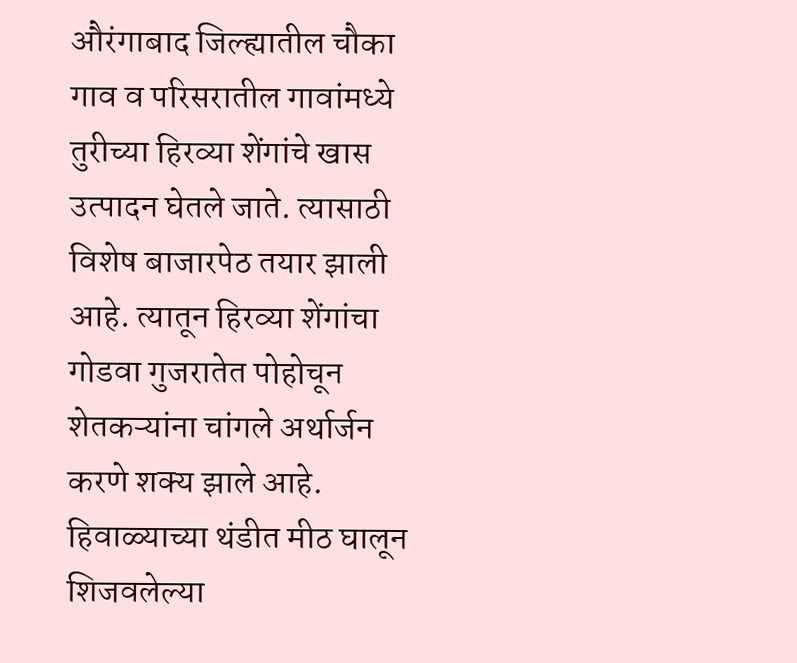औरंगाबाद जिल्ह्यातील चौका गाव व परिसरातील गावांमध्ये तुरीच्या हिरव्या शेंगांचे खास उत्पादन घेतले जाते. त्यासाठी विशेष बाजारपेठ तयार झाली आहे. त्यातून हिरव्या शेंगांचा गोडवा गुजरातेत पोहोचून शेतकऱ्यांना चांगले अर्थार्जन करणे शक्य झाले आहे. हिवाळ्याच्या थंडीत मीठ घालून शिजवलेल्या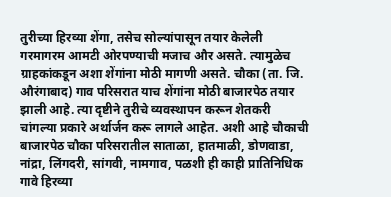तुरीच्या हिरव्या शेंगा, तसेच सोल्यांपासून तयार केलेली गरमागरम आमटी ओरपण्याची मजाच और असते. त्यामुळेच ग्राहकांकडून अशा शेंगांना मोठी मागणी असते. चौका (ता. जि. औरंगाबाद) गाव परिसरात याच शेंगांना मोठी बाजारपेठ तयार झाली आहे. त्या दृष्टीने तुरीचे व्यवस्थापन करून शेतकरी चांगल्या प्रकारे अर्थार्जन करू लागले आहेत. अशी आहे चौकाची बाजारपेठ चौका परिसरातील साताळा, हातमाळी, डोणवाडा, नांद्रा, लिंगदरी, सांगवी, नामगाव, पळशी ही काही प्रातिनिधिक गावे हिरव्या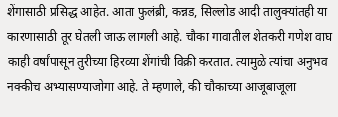शेंगासाठी प्रसिद्ध आहेत. आता फुलंब्री, कन्नड, सिल्लोड आदी तालुक्यांतही या कारणासाठी तूर घेतली जाऊ लागली आहे. चौका गावातील शेतकरी गणेश वाघ काही वर्षांपासून तुरीच्या हिरव्या शेंगांची विक्री करतात. त्यामुळे त्यांचा अनुभव नक्कीच अभ्यासण्याजोगा आहे. ते म्हणाले, की चौकाच्या आजूबाजूला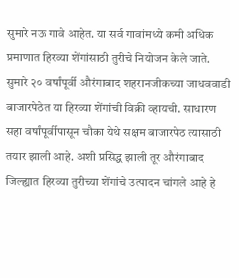सुमारे नऊ गावे आहेत. या सर्व गावांमध्ये कमी अधिक प्रमाणात हिरव्या शेंगांसाठी तुरीचे नियोजन केले जाते. सुमारे २० वर्षांपूर्वी औरंगाबाद शहरानजीकच्या जाधववाडी बाजारपेठेत या हिरव्या शेंगांची विक्री व्हायची. साधारण सहा वर्षांपूर्वीपासून चौका येथे सक्षम बाजारपेठ त्यासाठी तयार झाली आहे. अशी प्रसिद्ध झाली तूर औरंगाबाद जिल्ह्यात हिरव्या तुरीच्या शेंगांचे उत्पादन चांगले आहे हे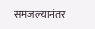समजल्यानंतर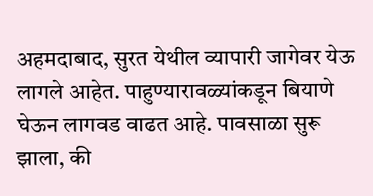अहमदाबाद, सुरत येथील व्यापारी जागेवर येऊ लागले आहेत. पाहुण्यारावळ्यांकडून बियाणे घेऊन लागवड वाढत आहे. पावसाळा सुरू झाला, की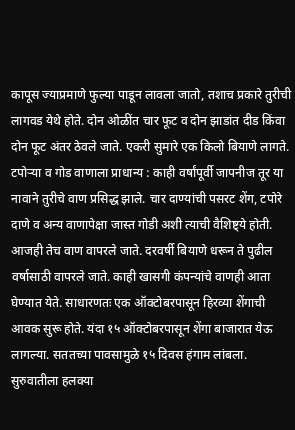कापूस ज्याप्रमाणे फुल्या पाडून लावला जातो, तशाच प्रकारे तुरीची लागवड येथे होते. दोन ओळींत चार फूट व दोन झाडांत दीड किंवा दोन फूट अंतर ठेवले जाते. एकरी सुमारे एक किलो बियाणे लागते. टपोऱ्या व गोड वाणाला प्राधान्य : काही वर्षांपूर्वी जापनीज तूर या नावाने तुरीचे वाण प्रसिद्ध झाले. चार दाण्यांची पसरट शेंग, टपोरे दाणे व अन्य वाणापेक्षा जास्त गोडी अशी त्याची वैशिष्ट्ये होती. आजही तेच वाण वापरले जाते. दरवर्षी बियाणे धरून ते पुढील वर्षासाठी वापरले जाते. काही खासगी कंपन्यांचे वाणही आता घेण्यात येते. साधारणतः एक ऑक्टोबरपासून हिरव्या शेंगाची आवक सुरू होते. यंदा १५ ऑक्टोबरपासून शेंगा बाजारात येऊ लागल्या. सततच्या पावसामुळे १५ दिवस हंगाम लांबला. सुरुवातीला हलक्या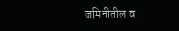जमिनीतील व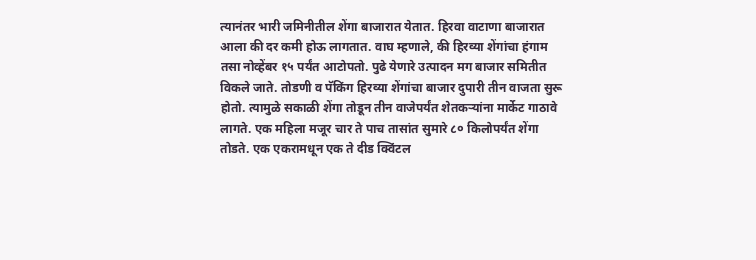त्यानंतर भारी जमिनीतील शेंगा बाजारात येतात. हिरवा वाटाणा बाजारात आला की दर कमी होऊ लागतात. वाघ म्हणाले, की हिरव्या शेंगांचा हंगाम तसा नोव्हेंबर १५ पर्यंत आटोपतो. पुढे येणारे उत्पादन मग बाजार समितीत विकले जाते. तोडणी व पॅकिंग हिरव्या शेंगांचा बाजार दुपारी तीन वाजता सुरू होतो. त्यामुळे सकाळी शेंगा तोडून तीन वाजेपर्यंत शेतकऱ्यांना मार्केट गाठावे लागते. एक महिला मजूर चार ते पाच तासांत सुमारे ८० किलोपर्यंत शेंगा तोडते. एक एकरामधून एक ते दीड क्विंटल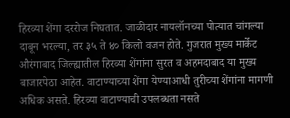हिरव्या शेंगा दररोज निघतात. जाळीदार नायलॉनच्या पोत्यात चांगल्या दाबून भरल्या, तर ३५ ते ४० किलो वजन होते. गुजरात मुख्य मार्केट औरंगाबाद जिल्ह्यातील हिरव्या शेंगांना सुरत व अहमदाबाद या मुख्य बाजारपेठा आहेत. वाटाण्याच्या शेंगा येण्याआधी तुरीच्या शेंगांना मागणी अधिक असते. हिरव्या वाटाण्याची उपलब्धता नसते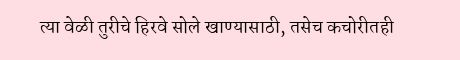त्या वेळी तुरीचे हिरवे सोले खाण्यासाठी, तसेच कचोरीतही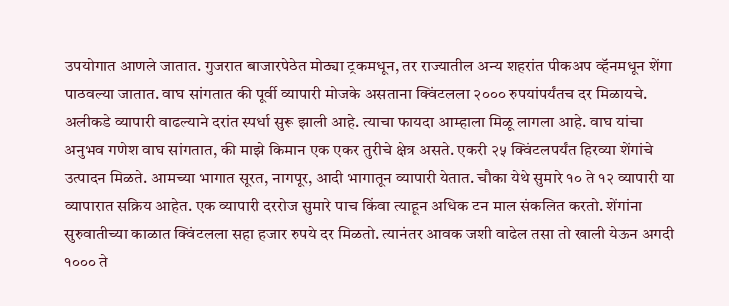उपयोगात आणले जातात. गुजरात बाजारपेठेत मोठ्या ट्रकमधून, तर राज्यातील अन्य शहरांत पीकअप व्हॅनमधून शेंगा पाठवल्या जातात. वाघ सांगतात की पूर्वी व्यापारी मोजके असताना क्विंटलला २००० रुपयांपर्यंतच दर मिळायचे. अलीकडे व्यापारी वाढल्याने दरांत स्पर्धा सुरू झाली आहे. त्याचा फायदा आम्हाला मिळू लागला आहे. वाघ यांचा अनुभव गणेश वाघ सांगतात, की माझे किमान एक एकर तुरीचे क्षेत्र असते. एकरी २५ क्विंटलपर्यंत हिरव्या शेंगांचे उत्पादन मिळते. आमच्या भागात सूरत, नागपूर, आदी भागातून व्यापारी येतात. चौका येथे सुमारे १० ते १२ व्यापारी या व्यापारात सक्रिय आहेत. एक व्यापारी दररोज सुमारे पाच किंवा त्याहून अधिक टन माल संकलित करतो. शेंगांना सुरुवातीच्या काळात क्विंटलला सहा हजार रुपये दर मिळतो. त्यानंतर आवक जशी वाढेल तसा तो खाली येऊन अगदी १००० ते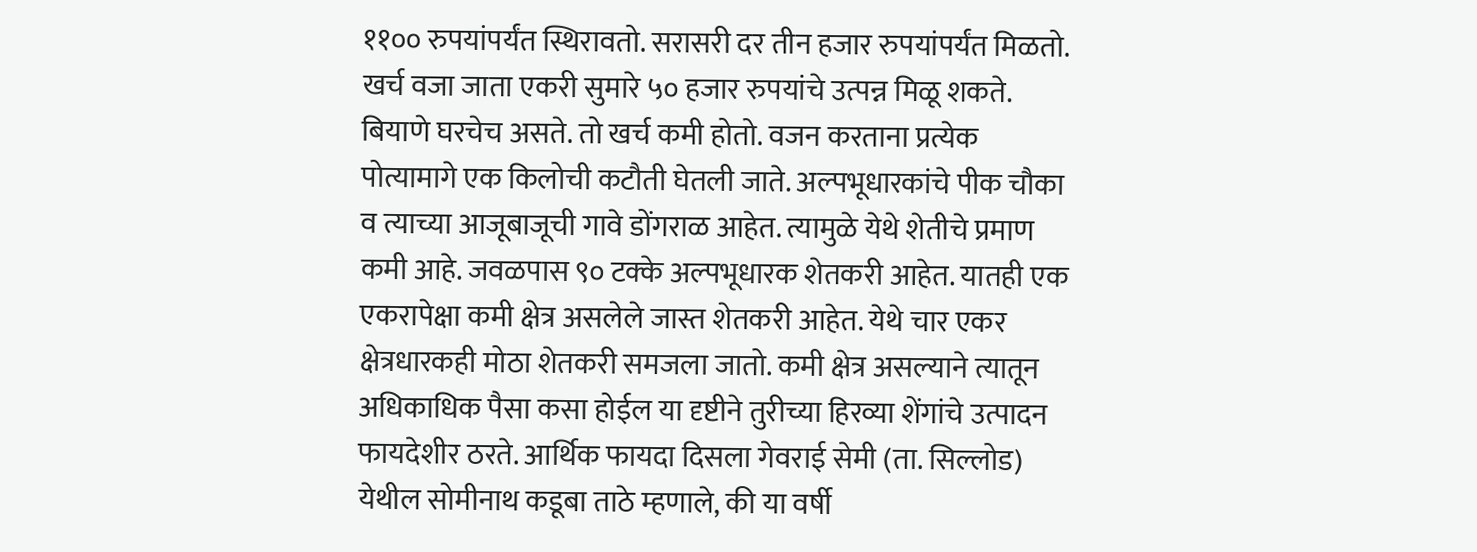११०० रुपयांपर्यंत स्थिरावतो. सरासरी दर तीन हजार रुपयांपर्यंत मिळतो. खर्च वजा जाता एकरी सुमारे ५० हजार रुपयांचे उत्पन्न मिळू शकते. बियाणे घरचेच असते. तो खर्च कमी होतो. वजन करताना प्रत्येक पोत्यामागे एक किलोची कटौती घेतली जाते. अल्पभूधारकांचे पीक चौका व त्याच्या आजूबाजूची गावे डोंगराळ आहेत. त्यामुळे येथे शेतीचे प्रमाण कमी आहे. जवळपास ९० टक्के अल्पभूधारक शेतकरी आहेत. यातही एक एकरापेक्षा कमी क्षेत्र असलेले जास्त शेतकरी आहेत. येथे चार एकर क्षेत्रधारकही मोठा शेतकरी समजला जातो. कमी क्षेत्र असल्याने त्यातून अधिकाधिक पैसा कसा होईल या दृष्टीने तुरीच्या हिरव्या शेंगांचे उत्पादन फायदेशीर ठरते. आर्थिक फायदा दिसला गेवराई सेमी (ता. सिल्लोड) येथील सोमीनाथ कडूबा ताठे म्हणाले, की या वर्षी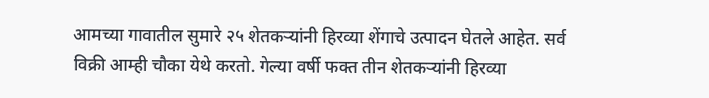आमच्या गावातील सुमारे २५ शेतकऱ्यांनी हिरव्या शेंगाचे उत्पादन घेतले आहेत. सर्व विक्री आम्ही चौका येथे करतो. गेल्या वर्षी फक्त तीन शेतकऱ्यांनी हिरव्या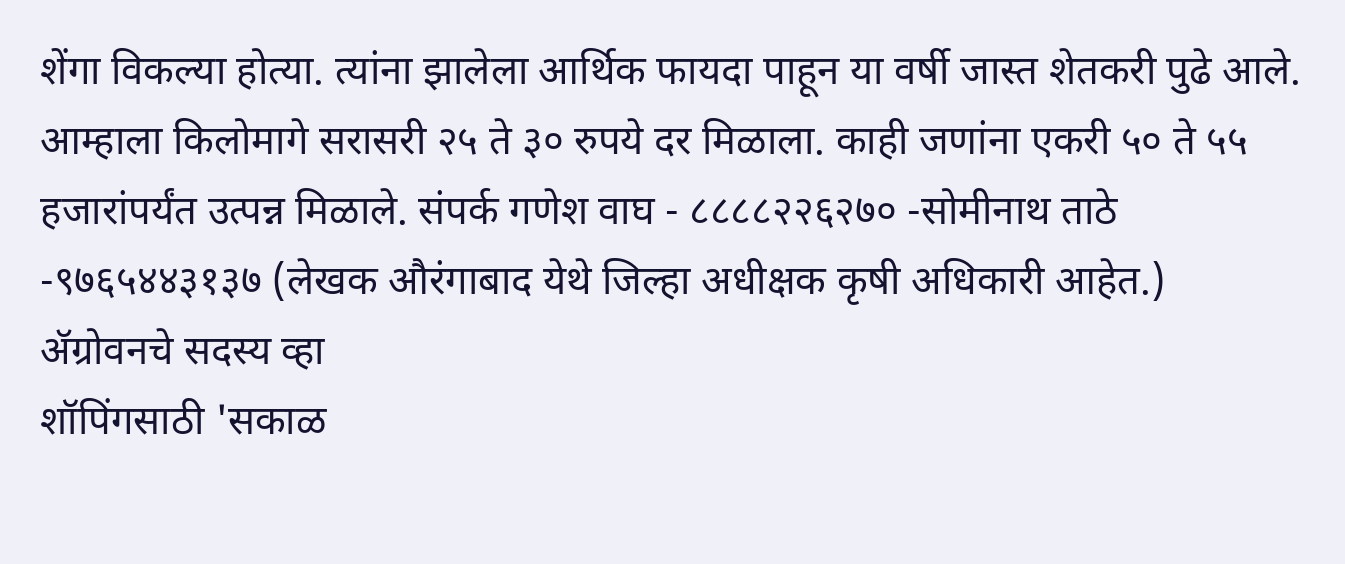शेंगा विकल्या होत्या. त्यांना झालेला आर्थिक फायदा पाहून या वर्षी जास्त शेतकरी पुढे आले. आम्हाला किलोमागे सरासरी २५ ते ३० रुपये दर मिळाला. काही जणांना एकरी ५० ते ५५ हजारांपर्यंत उत्पन्न मिळाले. संपर्क गणेश वाघ - ८८८८२२६२७० -सोमीनाथ ताठे -९७६५४४३१३७ (लेखक औरंगाबाद येथे जिल्हा अधीक्षक कृषी अधिकारी आहेत.)
ॲग्रोवनचे सदस्य व्हा
शॉपिंगसाठी 'सकाळ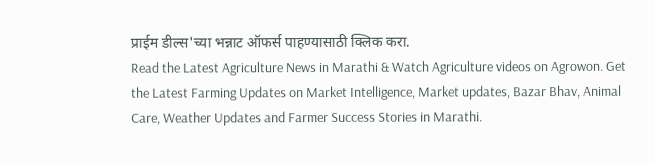प्राईम डील्स'च्या भन्नाट ऑफर्स पाहण्यासाठी क्लिक करा.
Read the Latest Agriculture News in Marathi & Watch Agriculture videos on Agrowon. Get the Latest Farming Updates on Market Intelligence, Market updates, Bazar Bhav, Animal Care, Weather Updates and Farmer Success Stories in Marathi.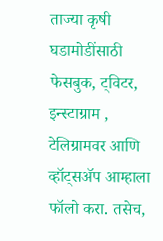ताज्या कृषी घडामोडींसाठी फेसबुक, ट्विटर, इन्स्टाग्राम , टेलिग्रामवर आणि व्हॉट्सॲप आम्हाला फॉलो करा. तसेच,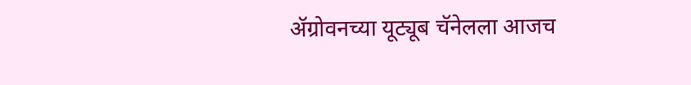ॲग्रोवनच्या यूट्यूब चॅनेलला आजच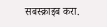सबस्क्राइब करा.